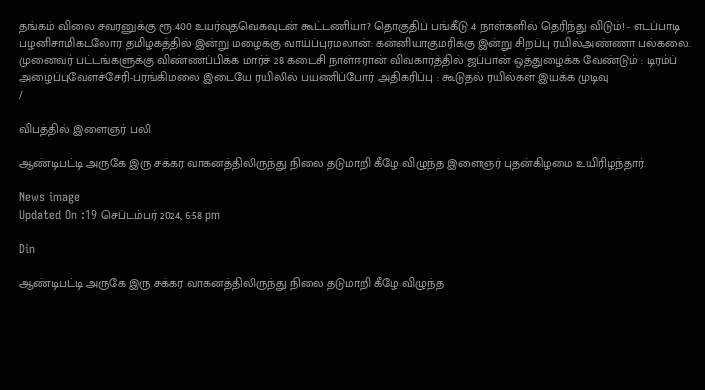தங்கம் விலை சவரனுக்கு ரூ.400 உயர்வுதவெகவுடன் கூட்டணியா? தொகுதிப் பங்கீடு 4 நாள்களில் தெரிந்து விடும்! - எடப்பாடி பழனிசாமிகடலோர தமிழகத்தில் இன்று மழைக்கு வாய்ப்புரமலான்: கன்னியாகுமரிக்கு இன்று சிறப்பு ரயில்அண்ணா பல்கலை. முனைவர் பட்டங்களுக்கு விண்ணப்பிக்க மார்ச் 28 கடைசி நாள்ஈரான் விவகாரத்தில் ஜப்பான் ஒத்துழைக்க வேண்டும் : டிரம்ப் அழைப்புவேளச்சேரி-பரங்கிமலை இடையே ரயிலில் பயணிப்போர் அதிகரிப்பு : கூடுதல் ரயில்கள் இயக்க முடிவு
/

விபத்தில் இளைஞர் பலி

ஆண்டிபட்டி அருகே இரு சக்கர வாகனத்திலிருந்து நிலை தடுமாறி கீழே விழுந்த இளைஞர் புதன்கிழமை உயிரிழந்தார்.

News image
Updated On :19 செப்டம்பர் 2024, 6:58 pm

Din

ஆண்டிபட்டி அருகே இரு சக்கர வாகனத்திலிருந்து நிலை தடுமாறி கீழே விழுந்த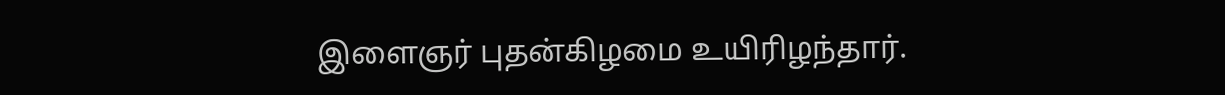இளைஞர் புதன்கிழமை உயிரிழந்தார்.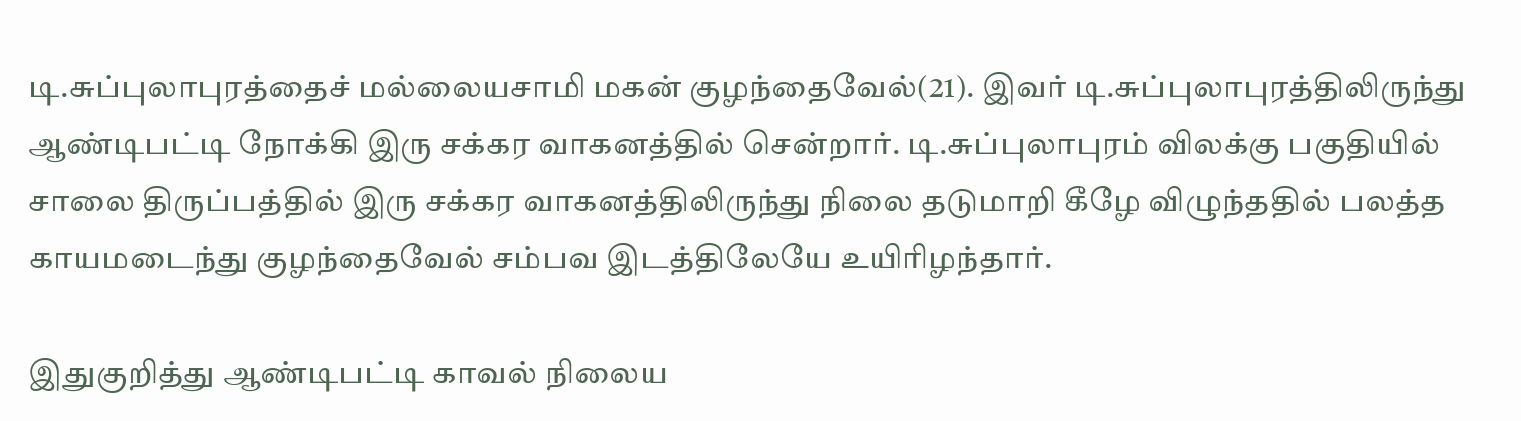டி.சுப்புலாபுரத்தைச் மல்லையசாமி மகன் குழந்தைவேல்(21). இவர் டி.சுப்புலாபுரத்திலிருந்து ஆண்டிபட்டி நோக்கி இரு சக்கர வாகனத்தில் சென்றார். டி.சுப்புலாபுரம் விலக்கு பகுதியில் சாலை திருப்பத்தில் இரு சக்கர வாகனத்திலிருந்து நிலை தடுமாறி கீழே விழுந்ததில் பலத்த காயமடைந்து குழந்தைவேல் சம்பவ இடத்திலேயே உயிரிழந்தார்.

இதுகுறித்து ஆண்டிபட்டி காவல் நிலைய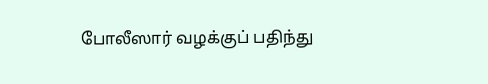போலீஸார் வழக்குப் பதிந்து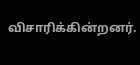விசாரிக்கின்றனர்.